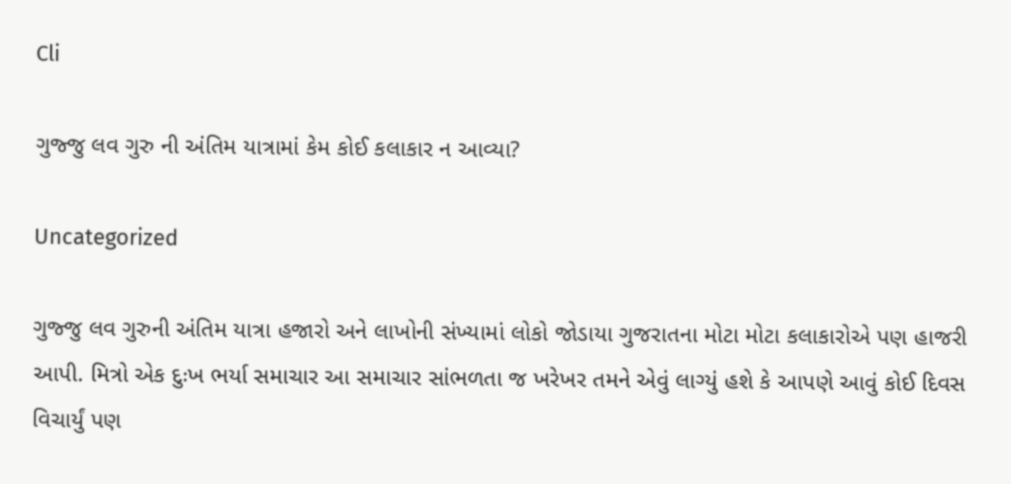Cli

ગુજ્જુ લવ ગુરુ ની અંતિમ યાત્રામાં કેમ કોઈ કલાકાર ન આવ્યા?

Uncategorized

ગુજ્જુ લવ ગુરુની અંતિમ યાત્રા હજારો અને લાખોની સંખ્યામાં લોકો જોડાયા ગુજરાતના મોટા મોટા કલાકારોએ પણ હાજરી આપી. મિત્રો એક દુઃખ ભર્યા સમાચાર આ સમાચાર સાંભળતા જ ખરેખર તમને એવું લાગ્યું હશે કે આપણે આવું કોઈ દિવસ વિચાર્યું પણ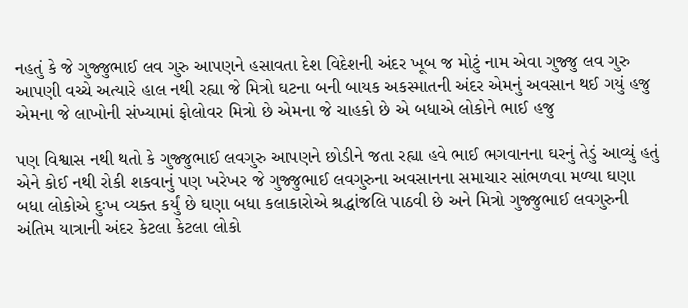નહતું કે જે ગુજ્જુભાઈ લવ ગુરુ આપણને હસાવતા દેશ વિદેશની અંદર ખૂબ જ મોટું નામ એવા ગુજ્જુ લવ ગુરુ આપણી વચ્ચે અત્યારે હાલ નથી રહ્યા જે મિત્રો ઘટના બની બાયક અકસ્માતની અંદર એમનું અવસાન થઈ ગયું હજુ એમના જે લાખોની સંખ્યામાં ફોલોવર મિત્રો છે એમના જે ચાહકો છે એ બધાએ લોકોને ભાઈ હજુ

પણ વિશ્વાસ નથી થતો કે ગુજ્જુભાઈ લવગુરુ આપણને છોડીને જતા રહ્યા હવે ભાઈ ભગવાનના ઘરનું તેડું આવ્યું હતું એને કોઈ નથી રોકી શકવાનું પણ ખરેખર જે ગુજ્જુભાઈ લવગુરુના અવસાનના સમાચાર સાંભળવા મળ્યા ઘણા બધા લોકોએ દુઃખ વ્યક્ત કર્યું છે ઘણા બધા કલાકારોએ શ્રદ્ધાંજલિ પાઠવી છે અને મિત્રો ગુજ્જુભાઈ લવગુરુની અંતિમ યાત્રાની અંદર કેટલા કેટલા લોકો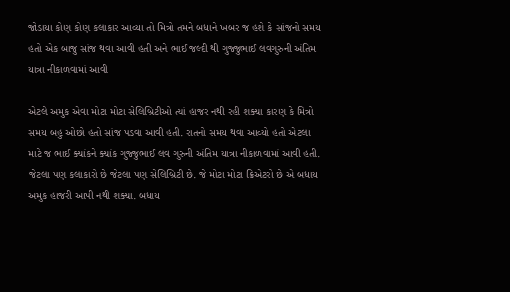જોડાયા કોણ કોણ કલાકાર આવ્યા તો મિત્રો તમને બધાને ખબર જ હશે કે સાંજનો સમય હતો એક બાજુ સાંજ થવા આવી હતી અને ભાઈ જલ્દી થી ગુજ્જુભાઈ લવગુરુની અંતિમ યાત્રા નીકાળવામાં આવી

એટલે અમુક એવા મોટા મોટા સેલિબ્રિટીઓ ત્યાં હાજર નથી રહી શક્યા કારણ કે મિત્રો સમય બહુ ઓછો હતો સાંજ પડવા આવી હતી. રાતનો સમય થવા આવ્યો હતો એટલા માટે જ ભાઈ ક્યાંકને ક્યાંક ગુજ્જુભાઈ લવ ગુરુની અંતિમ યાત્રા નીકાળવામાં આવી હતી. જેટલા પણ કલાકારો છે જેટલા પણ સેલિબ્રિટી છે. જે મોટા મોટા ક્રિએટરો છે એ બધાય અમુક હાજરી આપી નથી શક્યા. બધાય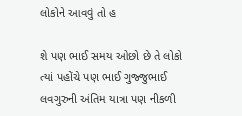લોકોને આવવું તો હ

શે પણ ભાઈ સમય ઓછો છે તે લોકો ત્યાં પહોંચે પણ ભાઈ ગુજ્જુભાઈ લવગુરુની અંતિમ યાત્રા પણ નીકળી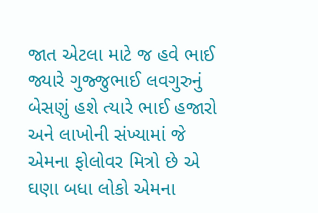જાત એટલા માટે જ હવે ભાઈ જ્યારે ગુજ્જુભાઈ લવગુરુનું બેસણું હશે ત્યારે ભાઈ હજારો અને લાખોની સંખ્યામાં જે એમના ફોલોવર મિત્રો છે એ ઘણા બધા લોકો એમના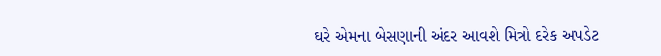ઘરે એમના બેસણાની અંદર આવશે મિત્રો દરેક અપડેટ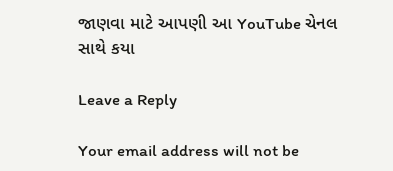જાણવા માટે આપણી આ YouTube ચેનલ સાથે કયા

Leave a Reply

Your email address will not be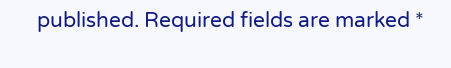published. Required fields are marked *